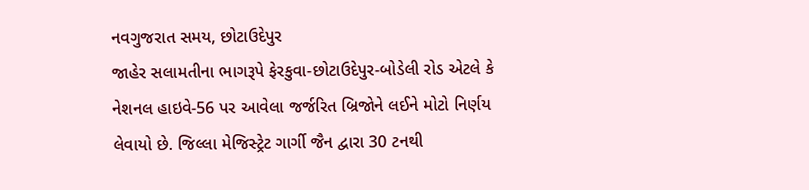નવગુજરાત સમય, છોટાઉદેપુર
જાહેર સલામતીના ભાગરૂપે ફેરકુવા-છોટાઉદેપુર-બોડેલી રોડ એટલે કે નેશનલ હાઇવે-56 પર આવેલા જર્જરિત બ્રિજોને લઈને મોટો નિર્ણય લેવાયો છે. જિલ્લા મેજિસ્ટ્રેટ ગાર્ગી જૈન દ્વારા 30 ટનથી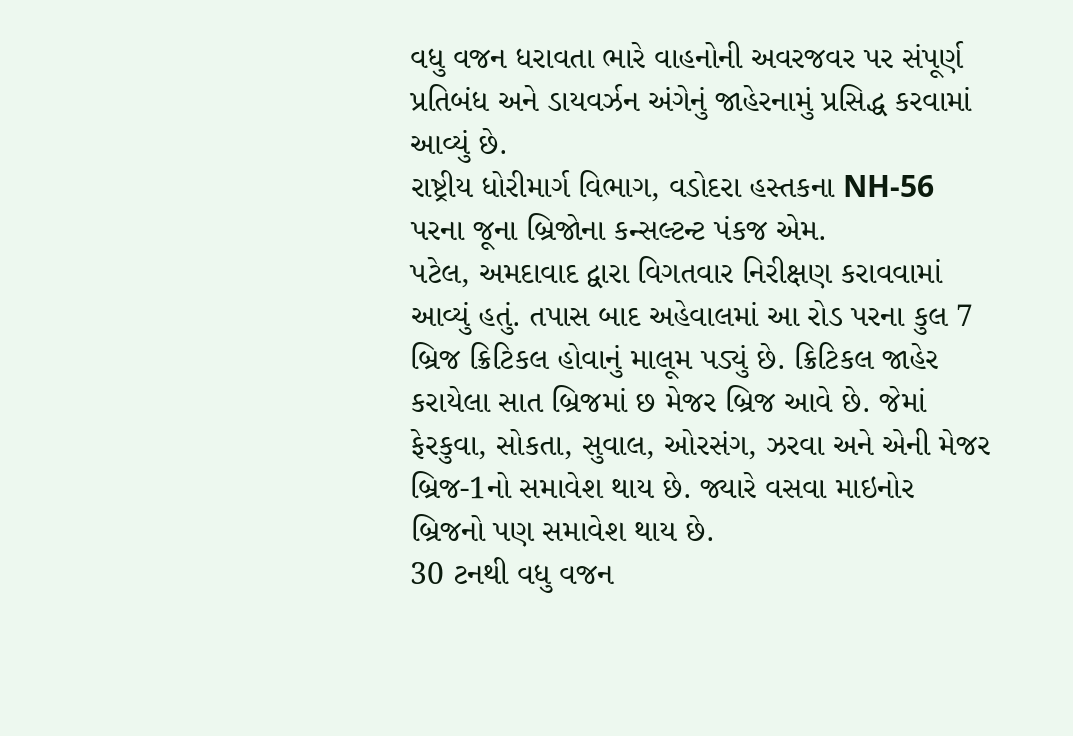વધુ વજન ધરાવતા ભારે વાહનોની અવરજવર પર સંપૂર્ણ પ્રતિબંધ અને ડાયવર્ઝન અંગેનું જાહેરનામું પ્રસિદ્ધ કરવામાં આવ્યું છે.
રાષ્ટ્રીય ધોરીમાર્ગ વિભાગ, વડોદરા હસ્તકના NH-56 પરના જૂના બ્રિજોના કન્સલ્ટન્ટ પંકજ એમ.
પટેલ, અમદાવાદ દ્વારા વિગતવાર નિરીક્ષણ કરાવવામાં આવ્યું હતું. તપાસ બાદ અહેવાલમાં આ રોડ પરના કુલ 7 બ્રિજ ક્રિટિકલ હોવાનું માલૂમ પડ્યું છે. ક્રિટિકલ જાહેર કરાયેલા સાત બ્રિજમાં છ મેજર બ્રિજ આવે છે. જેમાં ફેરકુવા, સોકતા, સુવાલ, ઓરસંગ, ઝરવા અને એની મેજર બ્રિજ-1નો સમાવેશ થાય છે. જ્યારે વસવા માઇનોર બ્રિજનો પણ સમાવેશ થાય છે.
30 ટનથી વધુ વજન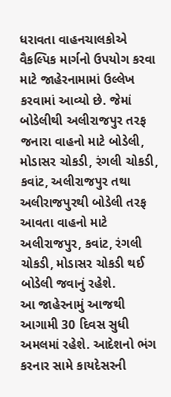ધરાવતા વાહનચાલકોએ વૈકલ્પિક માર્ગનો ઉપયોગ કરવા માટે જાહેરનામામાં ઉલ્લેખ કરવામાં આવ્યો છે. જેમાં બોડેલીથી અલીરાજપુર તરફ જનારા વાહનો માટે બોડેલી, મોડાસર ચોકડી, રંગલી ચોકડી, કવાંટ, અલીરાજપુર તથા અલીરાજપુરથી બોડેલી તરફ આવતા વાહનો માટે અલીરાજપુર, કવાંટ, રંગલી ચોકડી, મોડાસર ચોકડી થઈ બોડેલી જવાનું રહેશે.
આ જાહેરનામું આજથી આગામી 30 દિવસ સુધી અમલમાં રહેશે. આદેશનો ભંગ કરનાર સામે કાયદેસરની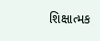શિક્ષાત્મક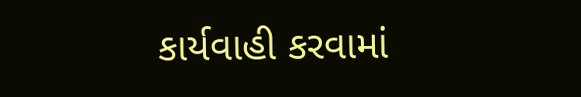કાર્યવાહી કરવામાં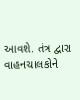આવશે. તંત્ર દ્વારા વાહનચાલકોને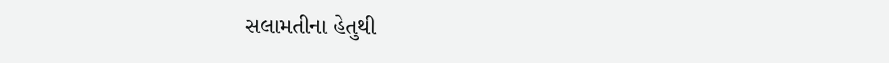સલામતીના હેતુથી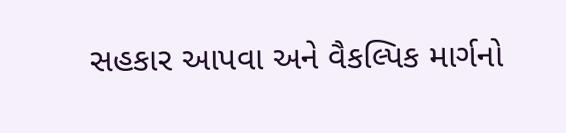સહકાર આપવા અને વૈકલ્પિક માર્ગનો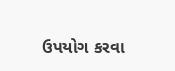ઉપયોગ કરવા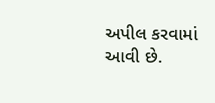અપીલ કરવામાં આવી છે.